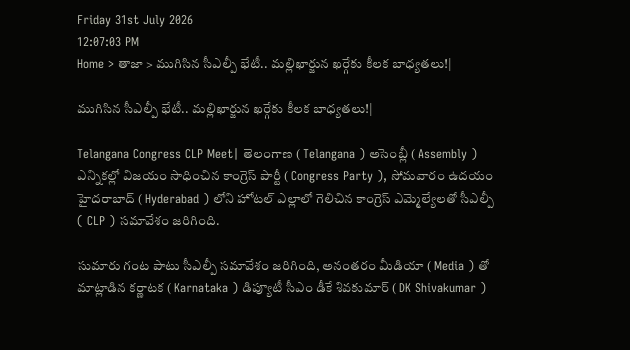Friday 31st July 2026
12:07:03 PM
Home > తాజా > ముగిసిన సీఎల్పీ భేటీ.. మల్లిఖార్జున ఖర్గేకు కీలక బాధ్యతలు!|

ముగిసిన సీఎల్పీ భేటీ.. మల్లిఖార్జున ఖర్గేకు కీలక బాధ్యతలు!|

Telangana Congress CLP Meet| తెలంగాణ ( Telangana ) అసెంబ్లీ ( Assembly ) ఎన్నికల్లో విజయం సాధించిన కాంగ్రెస్ పార్టీ ( Congress Party ), సోమవారం ఉదయం హైదరాబాద్ ( Hyderabad ) లోని హోటల్ ఎల్లాలో గెలిచిన కాంగ్రెస్ ఎమ్మెల్యేలతో సీఎల్పీ ( CLP ) సమావేశం జరిగింది.

సుమారు గంట పాటు సీఎల్పీ సమావేశం జరిగింది, అనంతరం మీడియా ( Media ) తో మాట్లాడిన కర్ణాటక ( Karnataka ) డిప్యూటీ సీఎం డీకే శివకుమార్ ( DK Shivakumar )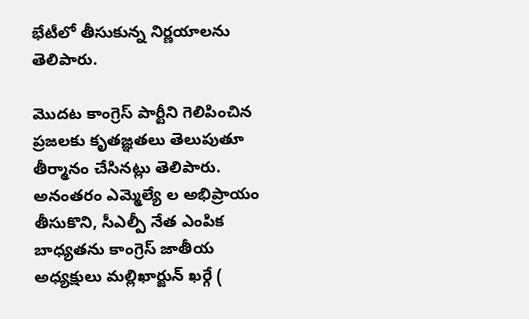భేటీలో తీసుకున్న నిర్ణయాలను తెలిపారు.

మొదట కాంగ్రెస్ పార్టీని గెలిపించిన ప్రజలకు కృతజ్ఞతలు తెలుపుతూ తీర్మానం చేసినట్లు తెలిపారు. అనంతరం ఎమ్మెల్యే ల అభిప్రాయం తీసుకొని, సీఎల్పీ నేత ఎంపిక బాధ్యతను కాంగ్రెస్ జాతీయ అధ్యక్షులు మల్లిఖార్జున్ ఖర్గే (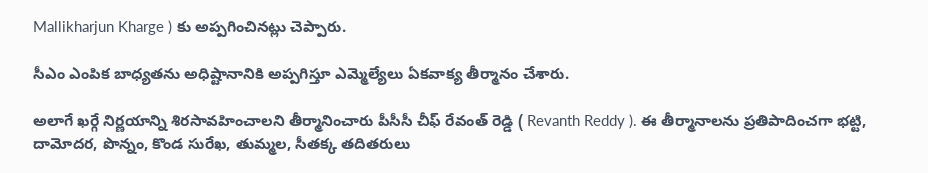Mallikharjun Kharge ) కు అప్పగించినట్లు చెప్పారు.

సీఎం ఎంపిక బాధ్యతను అధిష్టానానికి అప్పగిస్తూ ఎమ్మెల్యేలు ఏకవాక్య తీర్మానం చేశారు.

అలాగే ఖర్గే నిర్ణయాన్ని శిరసావహించాలని తీర్మానించారు పీసీసీ చీఫ్ రేవంత్ రెడ్డి ( Revanth Reddy ). ఈ తీర్మానాలను ప్రతిపాదించగా భట్టి, దామోదర, పొన్నం, కొండ సురేఖ, తుమ్మల, సీతక్క తదితరులు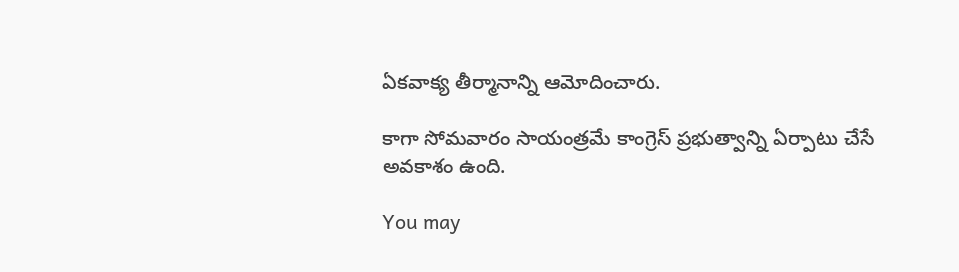ఏకవాక్య తీర్మానాన్ని ఆమోదించారు.

కాగా సోమవారం సాయంత్రమే కాంగ్రెస్ ప్రభుత్వాన్ని ఏర్పాటు చేసే అవకాశం ఉంది.

You may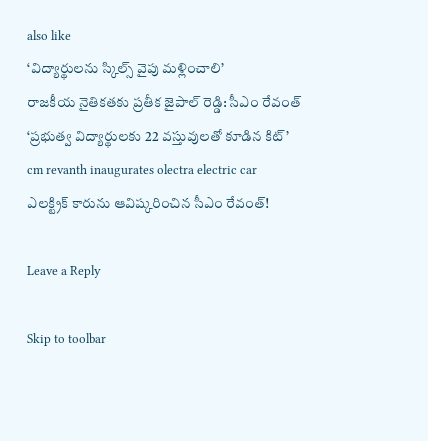also like
‘విద్యార్థులను స్కిల్స్ వైపు మళ్లించాలి’
రాజకీయ నైతికతకు ప్రతీక జైపాల్ రెడ్డి: సీఎం రేవంత్
‘ప్రభుత్వ విద్యార్థులకు 22 వస్తువులతో కూడిన కిట్’
cm revanth inaugurates olectra electric car
ఎలక్ట్రిక్ కారును ఆవిష్కరించిన సీఎం రేవంత్!

Leave a Reply

Skip to toolbar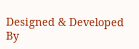Designed & Developed By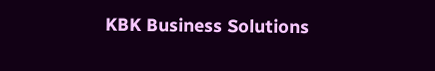KBK Business Solutions